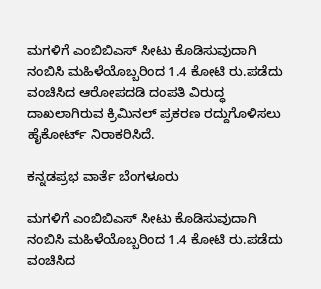ಮಗಳಿಗೆ ಎಂಬಿಬಿಎಸ್‌ ಸೀಟು ಕೊಡಿಸುವುದಾಗಿ ನಂಬಿಸಿ ಮಹಿಳೆಯೊಬ್ಬರಿಂದ 1.4 ಕೋಟಿ ರು.ಪಡೆದು ವಂಚಿಸಿದ ಆರೋಪದಡಿ ದಂಪತಿ ವಿರುದ್ಧ ದಾಖಲಾಗಿರುವ ಕ್ರಿಮಿನಲ್‌ ಪ್ರಕರಣ ರದ್ದುಗೊಳಿಸಲು ಹೈಕೋರ್ಟ್‌ ನಿರಾಕರಿಸಿದೆ.

ಕನ್ನಡಪ್ರಭ ವಾರ್ತೆ ಬೆಂಗಳೂರು

ಮಗಳಿಗೆ ಎಂಬಿಬಿಎಸ್‌ ಸೀಟು ಕೊಡಿಸುವುದಾಗಿ ನಂಬಿಸಿ ಮಹಿಳೆಯೊಬ್ಬರಿಂದ 1.4 ಕೋಟಿ ರು.ಪಡೆದು ವಂಚಿಸಿದ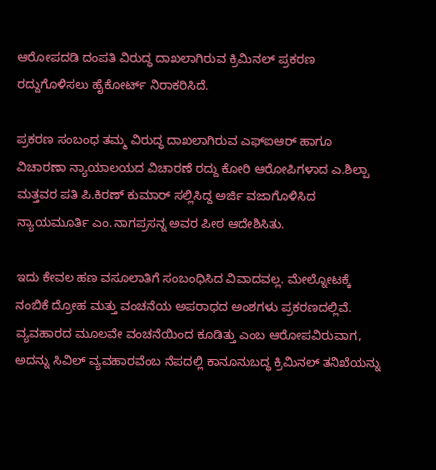ಆರೋಪದಡಿ ದಂಪತಿ ವಿರುದ್ಧ ದಾಖಲಾಗಿರುವ ಕ್ರಿಮಿನಲ್‌ ಪ್ರಕರಣ ರದ್ದುಗೊಳಿಸಲು ಹೈಕೋರ್ಟ್‌ ನಿರಾಕರಿಸಿದೆ.

ಪ್ರಕರಣ ಸಂಬಂಧ ತಮ್ಮ ವಿರುದ್ಧ ದಾಖಲಾಗಿರುವ ಎಫ್‌ಐಆರ್‌ ಹಾಗೂ ವಿಚಾರಣಾ ನ್ಯಾಯಾಲಯದ ವಿಚಾರಣೆ ರದ್ದು ಕೋರಿ ಆರೋಪಿಗಳಾದ ಎ.ಶಿಲ್ಪಾ ಮತ್ತವರ ಪತಿ ಪಿ.ಕಿರಣ್‌ ಕುಮಾರ್‌ ಸಲ್ಲಿಸಿದ್ದ ಅರ್ಜಿ ವಜಾಗೊಳಿಸಿದ ನ್ಯಾಯಮೂರ್ತಿ ಎಂ.ನಾಗಪ್ರಸನ್ನ ಅವರ ಪೀಠ ಆದೇಶಿಸಿತು.

ಇದು ಕೇವಲ ಹಣ ವಸೂಲಾತಿಗೆ ಸಂಬಂಧಿಸಿದ ವಿವಾದವಲ್ಲ. ಮೇಲ್ನೋಟಕ್ಕೆ ನಂಬಿಕೆ ದ್ರೋಹ ಮತ್ತು ವಂಚನೆಯ ಅಪರಾಧದ ಅಂಶಗಳು ಪ್ರಕರಣದಲ್ಲಿವೆ. ವ್ಯವಹಾರದ ಮೂಲವೇ ವಂಚನೆಯಿಂದ ಕೂಡಿತ್ತು ಎಂಬ ಆರೋಪವಿರುವಾಗ, ಅದನ್ನು ಸಿವಿಲ್‌ ವ್ಯವಹಾರವೆಂಬ ನೆಪದಲ್ಲಿ ಕಾನೂನುಬದ್ಧ ಕ್ರಿಮಿನಲ್‌ ತನಿಖೆಯನ್ನು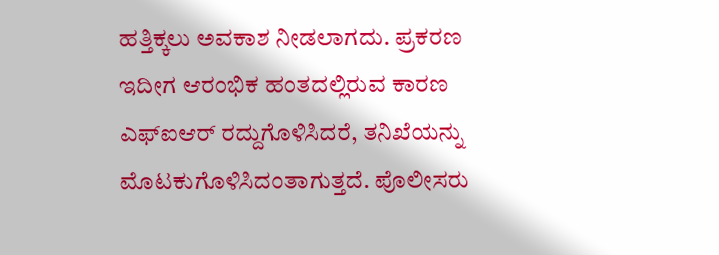ಹತ್ತಿಕ್ಕಲು ಅವಕಾಶ ನೀಡಲಾಗದು. ಪ್ರಕರಣ ಇದೀಗ ಆರಂಭಿಕ ಹಂತದಲ್ಲಿರುವ ಕಾರಣ ಎಫ್‌ಐಆರ್‌ ರದ್ದುಗೊಳಿಸಿದರೆ, ತನಿಖೆಯನ್ನು ಮೊಟಕುಗೊಳಿಸಿದಂತಾಗುತ್ತದೆ. ಪೊಲೀಸರು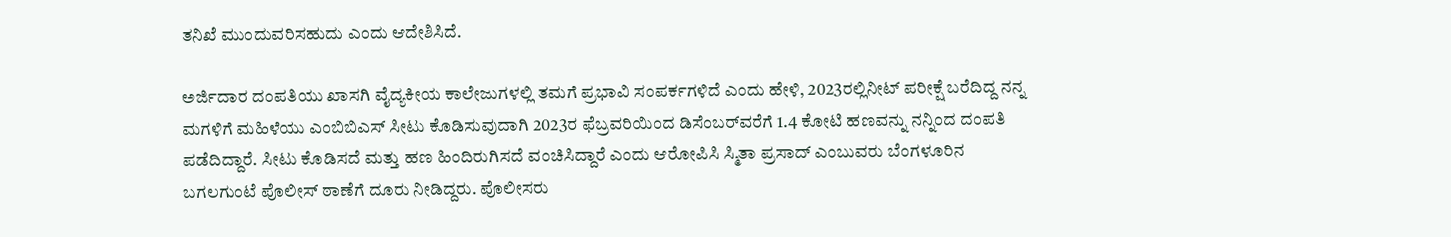ತನಿಖೆ ಮುಂದುವರಿಸಹುದು ಎಂದು ಆದೇಶಿಸಿದೆ.

ಅರ್ಜಿದಾರ ದಂಪತಿಯು ಖಾಸಗಿ ವೈದ್ಯಕೀಯ ಕಾಲೇಜುಗಳಲ್ಲಿ ತಮಗೆ ಪ್ರಭಾವಿ ಸಂಪರ್ಕಗಳಿದೆ ಎಂದು ಹೇಳಿ, 2023ರಲ್ಲಿನೀಟ್‌ ಪರೀಕ್ಷೆ ಬರೆದಿದ್ದ ನನ್ನ ಮಗಳಿಗೆ ಮಹಿಳೆಯು ಎಂಬಿಬಿಎಸ್‌ ಸೀಟು ಕೊಡಿಸುವುದಾಗಿ 2023ರ ಫೆಬ್ರವರಿಯಿಂದ ಡಿಸೆಂಬರ್‌ವರೆಗೆ 1.4 ಕೋಟಿ ಹಣವನ್ನು ನನ್ನಿಂದ ದಂಪತಿ ಪಡೆದಿದ್ದಾರೆ. ಸೀಟು ಕೊಡಿಸದೆ ಮತ್ತು ಹಣ ಹಿಂದಿರುಗಿಸದೆ ವಂಚಿಸಿದ್ದಾರೆ ಎಂದು ಆರೋಪಿಸಿ ಸ್ಮಿತಾ ಪ್ರಸಾದ್‌ ಎಂಬುವರು ಬೆಂಗಳೂರಿನ ಬಗಲಗುಂಟೆ ಪೊಲೀಸ್‌ ಠಾಣೆಗೆ ದೂರು ನೀಡಿದ್ದರು. ಪೊಲೀಸರು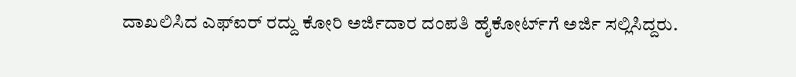ದಾಖಲಿಸಿದ ಎಫ್ಐರ್‌ ರದ್ದು ಕೋರಿ ಅರ್ಜಿದಾರ ದಂಪತಿ ಹೈಕೋರ್ಟ್‌ಗೆ ಅರ್ಜಿ ಸಲ್ಲಿಸಿದ್ದರು.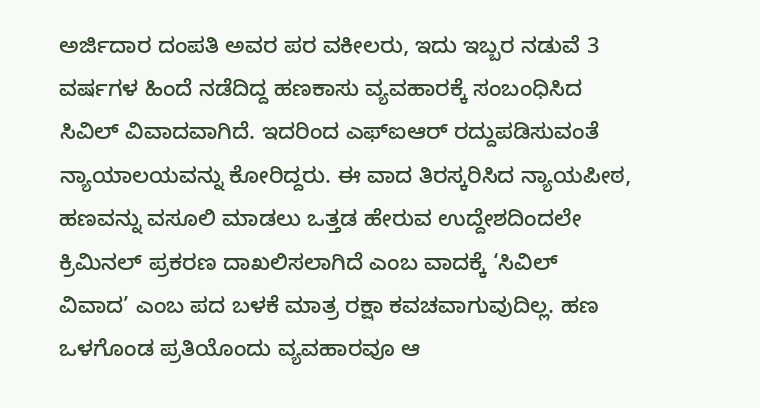ಅರ್ಜಿದಾರ ದಂಪತಿ ಅವರ ಪರ ವಕೀಲರು, ಇದು ಇಬ್ಬರ ನಡುವೆ 3 ವರ್ಷಗಳ ಹಿಂದೆ ನಡೆದಿದ್ದ ಹಣಕಾಸು ವ್ಯವಹಾರಕ್ಕೆ ಸಂಬಂಧಿಸಿದ ಸಿವಿಲ್‌ ವಿವಾದವಾಗಿದೆ. ಇದರಿಂದ ಎಫ್‌ಐಆರ್‌ ರದ್ದುಪಡಿಸುವಂತೆ ನ್ಯಾಯಾಲಯವನ್ನು ಕೋರಿದ್ದರು. ಈ ವಾದ ತಿರಸ್ಕರಿಸಿದ ನ್ಯಾಯಪೀಠ, ಹಣವನ್ನು ವಸೂಲಿ ಮಾಡಲು ಒತ್ತಡ ಹೇರುವ ಉದ್ದೇಶದಿಂದಲೇ ಕ್ರಿಮಿನಲ್‌ ಪ್ರಕರಣ ದಾಖಲಿಸಲಾಗಿದೆ ಎಂಬ ವಾದಕ್ಕೆ ‘ಸಿವಿಲ್‌ ವಿವಾದ’ ಎಂಬ ಪದ ಬಳಕೆ ಮಾತ್ರ ರಕ್ಷಾ ಕವಚವಾಗುವುದಿಲ್ಲ. ಹಣ ಒಳಗೊಂಡ ಪ್ರತಿಯೊಂದು ವ್ಯವಹಾರವೂ ಆ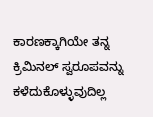ಕಾರಣಕ್ಕಾಗಿಯೇ ತನ್ನ ಕ್ರಿಮಿನಲ್‌ ಸ್ವರೂಪವನ್ನು ಕಳೆದುಕೊಳ್ಳುವುದಿಲ್ಲ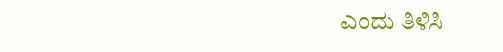ಎಂದು ತಿಳಿಸಿ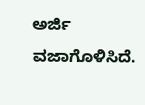ಅರ್ಜಿ ವಜಾಗೊಳಿಸಿದೆ.